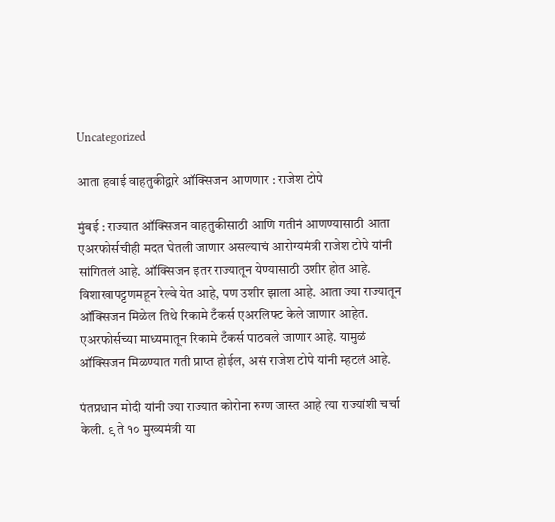Uncategorized

आता हवाई वाहतुकीद्वारे ऑक्सिजन आणणार : राजेश टोपे

मुंबई : राज्यात ऑक्सिजन वाहतुकीसाठी आणि गतीनं आणण्यासाठी आता एअरफोर्सचीही मदत घेतली जाणार असल्याचं आरोग्यमंत्री राजेश टोपे यांनी सांगितलं आहे. ऑक्सिजन इतर राज्यातून येण्यासाठी उशीर होत आहे. विशाखापट्टणमहून रेल्वे येत आहे, पण उशीर झाला आहे. आता ज्या राज्यातून ऑक्सिजन मिळेल तिथे रिकामे टँकर्स एअरलिफ्ट केले जाणार आहेत. एअरफोर्सच्या माध्यमातून रिकामे टँकर्स पाठवले जाणार आहे. यामुळं ऑक्सिजन मिळण्यात गती प्राप्त होईल, असं राजेश टोपे यांनी म्हटलं आहे.

पंतप्रधान मोदी यांनी ज्या राज्यात कोरोना रुग्ण जास्त आहे त्या राज्यांशी चर्चा केली. ९ ते १० मुख्यमंत्री या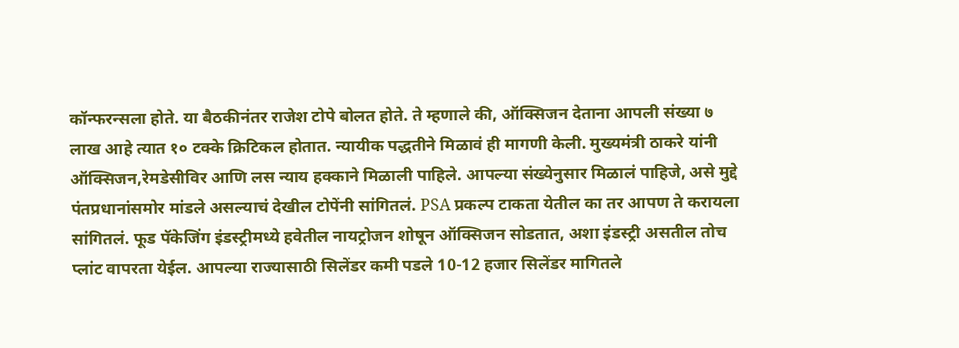कॉन्फरन्सला होते. या बैठकीनंतर राजेश टोपे बोलत होते. ते म्हणाले की, ऑक्सिजन देताना आपली संख्या ७ लाख आहे त्यात १० टक्के क्रिटिकल होतात. न्यायीक पद्धतीने मिळावं ही मागणी केली. मुख्यमंत्री ठाकरे यांनी ऑक्सिजन,रेमडेसीविर आणि लस न्याय हक्काने मिळाली पाहिले. आपल्या संख्येनुसार मिळालं पाहिजे, असे मुद्दे पंतप्रधानांसमोर मांडले असल्याचं देखील टोपेंनी सांगितलं. PSA प्रकल्प टाकता येतील का तर आपण ते करायला सांगितलं. फूड पॅकेजिंग इंडस्ट्रीमध्ये हवेतील नायट्रोजन शोषून ऑक्सिजन सोडतात, अशा इंडस्ट्री असतील तोच प्लांट वापरता येईल. आपल्या राज्यासाठी सिलेंडर कमी पडले 10-12 हजार सिलेंडर मागितले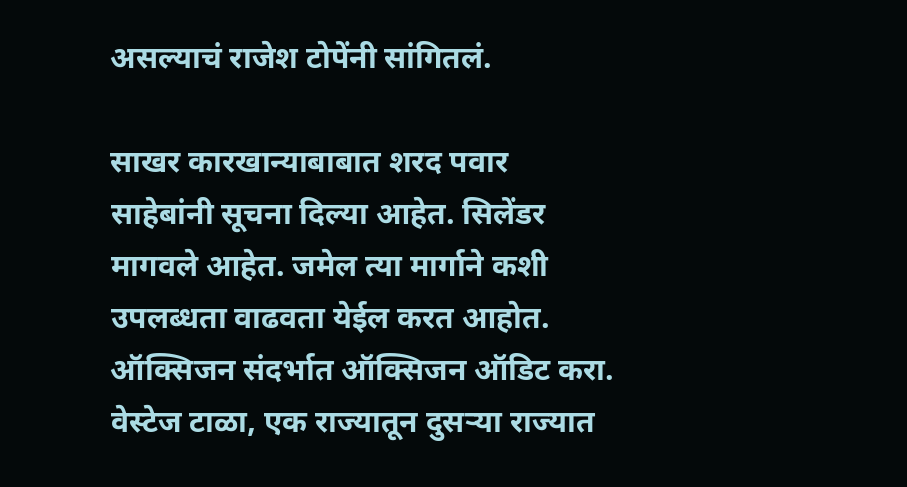असल्याचं राजेश टोपेंनी सांगितलं.

साखर कारखान्याबाबात शरद पवार साहेबांनी सूचना दिल्या आहेत. सिलेंडर मागवले आहेत. जमेल त्या मार्गाने कशी उपलब्धता वाढवता येईल करत आहोत. ऑक्सिजन संदर्भात ऑक्सिजन ऑडिट करा. वेस्टेज टाळा, एक राज्यातून दुसऱ्या राज्यात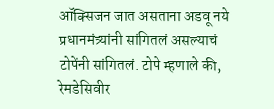ऑक्सिजन जात असताना अडवू नये प्रधानमंत्र्यांनी सांगितलं असल्याचं टोपेंनी सांगितलं. टोपे म्हणाले की, रेमडेसिवीर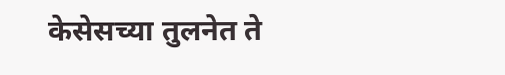केसेसच्या तुलनेत ते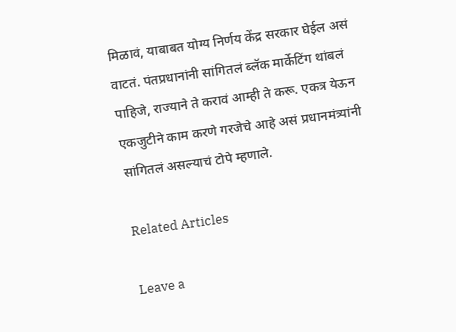मिळावं, याबाबत योग्य निर्णय केंद्र सरकार घेईल असं वाटतं. पंतप्रधानांनी सांगितलं ब्लॅक मार्केटिंग थांबलं पाहिजे, राज्याने ते करावं आम्ही ते करू. एकत्र येऊन एकजुटीने काम करणे गरजेचे आहे असं प्रधानमंत्र्यांनी सांगितलं असल्याचं टोपे म्हणाले.

Related Articles

Leave a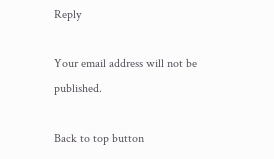Reply

Your email address will not be published.

Back to top button